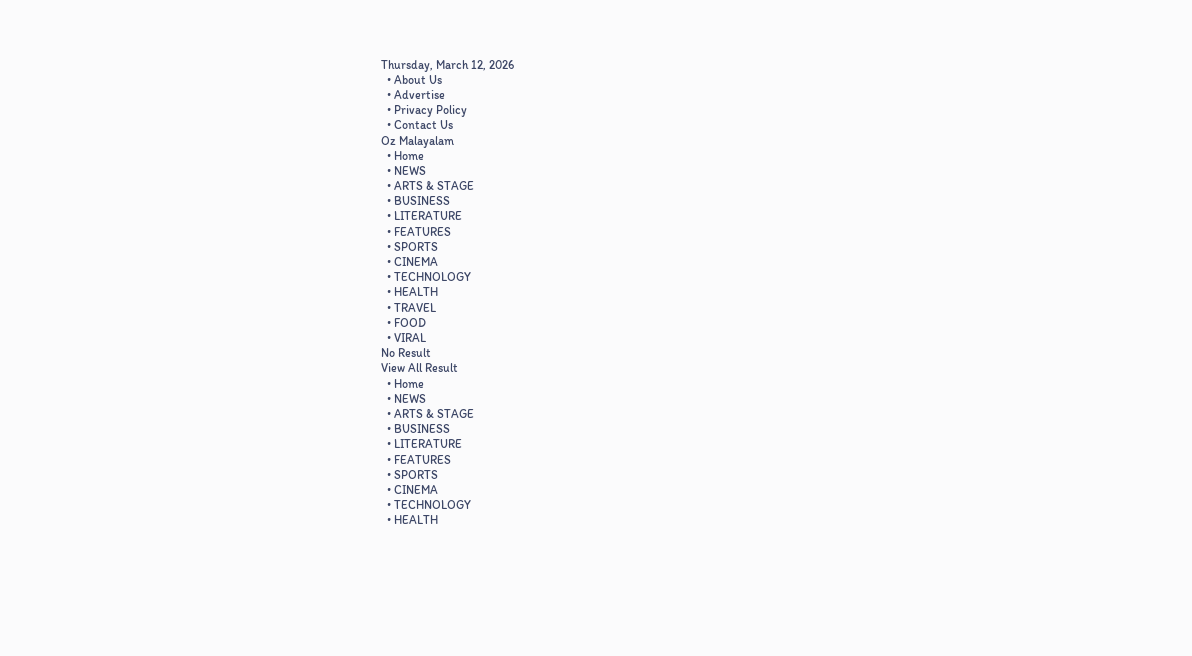Thursday, March 12, 2026
  • About Us
  • Advertise
  • Privacy Policy
  • Contact Us
Oz Malayalam
  • Home
  • NEWS
  • ARTS & STAGE
  • BUSINESS
  • LITERATURE
  • FEATURES
  • SPORTS
  • CINEMA
  • TECHNOLOGY
  • HEALTH
  • TRAVEL
  • FOOD
  • VIRAL
No Result
View All Result
  • Home
  • NEWS
  • ARTS & STAGE
  • BUSINESS
  • LITERATURE
  • FEATURES
  • SPORTS
  • CINEMA
  • TECHNOLOGY
  • HEALTH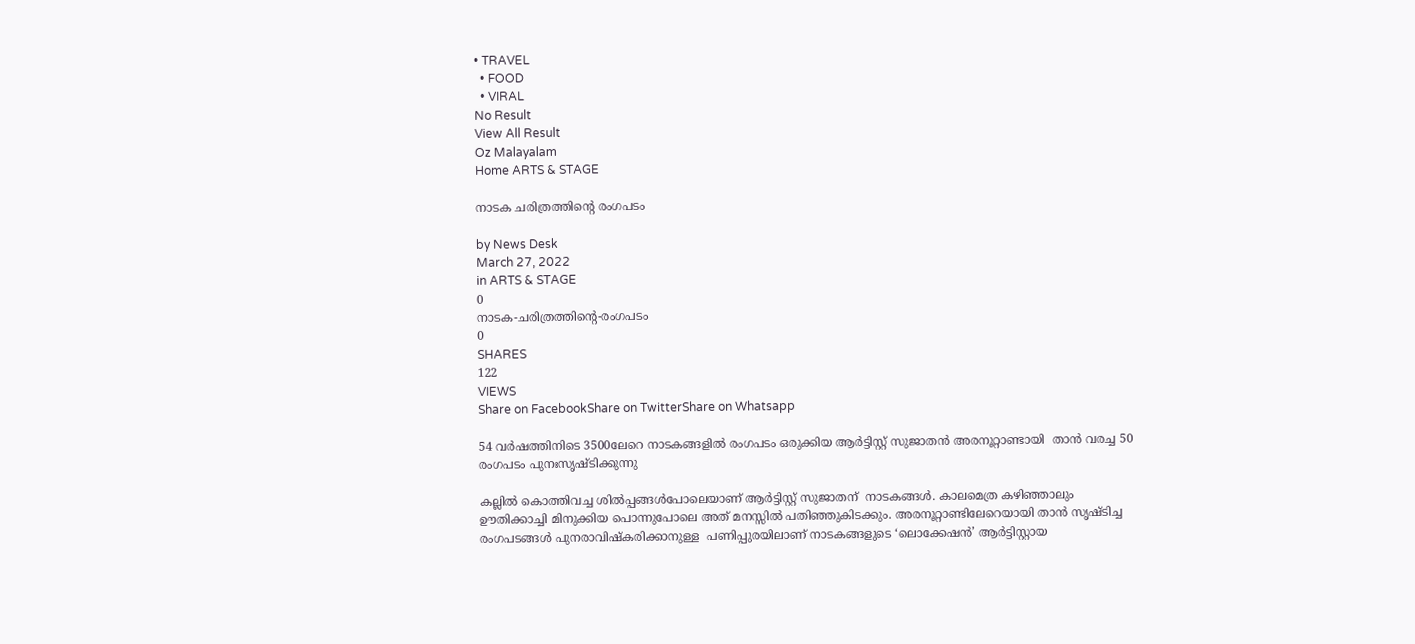• TRAVEL
  • FOOD
  • VIRAL
No Result
View All Result
Oz Malayalam
Home ARTS & STAGE

നാടക ചരിത്രത്തിന്റെ രംഗപടം

by News Desk
March 27, 2022
in ARTS & STAGE
0
നാടക-ചരിത്രത്തിന്റെ-രംഗപടം
0
SHARES
122
VIEWS
Share on FacebookShare on TwitterShare on Whatsapp

54 വർഷത്തിനിടെ 3500ലേറെ നാടകങ്ങളിൽ രംഗപടം ഒരുക്കിയ ആർട്ടിസ്റ്റ്‌ സുജാതൻ അരനൂറ്റാണ്ടായി  താൻ വരച്ച 50 രംഗപടം പുനഃസൃഷ്ടിക്കുന്നു

കല്ലിൽ കൊത്തിവച്ച ശിൽപ്പങ്ങൾപോലെയാണ്‌ ആർട്ടിസ്റ്റ്‌ സുജാതന്‌  നാടകങ്ങൾ. കാലമെത്ര കഴിഞ്ഞാലും ഊതിക്കാച്ചി മിനുക്കിയ പൊന്നുപോലെ അത്‌ മനസ്സിൽ പതിഞ്ഞുകിടക്കും. അരനൂറ്റാണ്ടിലേറെയായി താൻ സൃഷ്ടിച്ച രംഗപടങ്ങൾ പുനരാവിഷ്‌കരിക്കാനുള്ള  പണിപ്പുരയിലാണ്‌ നാടകങ്ങളുടെ ‘ലൊക്കേഷൻ’ ആർട്ടിസ്റ്റായ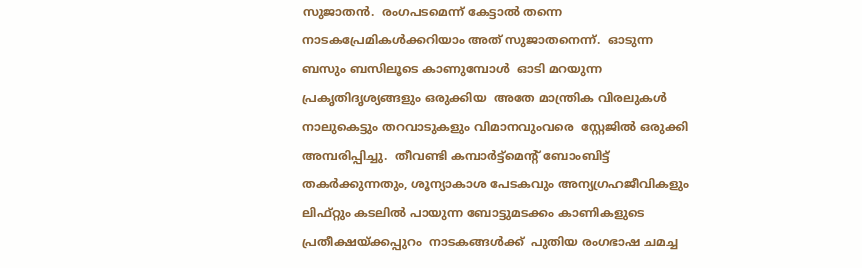സുജാതൻ.  രംഗപടമെന്ന്‌ കേട്ടാൽ തന്നെ നാടകപ്രേമികൾക്കറിയാം അത്‌ സുജാതനെന്ന്‌.  ഓടുന്ന ബസും ബസിലൂടെ കാണുമ്പോൾ  ഓടി മറയുന്ന പ്രകൃതിദൃശ്യങ്ങളും ഒരുക്കിയ  അതേ മാന്ത്രിക വിരലുകൾ നാലുകെട്ടും തറവാടുകളും വിമാനവുംവരെ  സ്റ്റേജിൽ ഒരുക്കി  അമ്പരിപ്പിച്ചു.  തീവണ്ടി കമ്പാർട്ട്മെന്റ് ബോംബിട്ട്‌ തകർക്കുന്നതും, ശൂന്യാകാ‍ശ പേടകവും അന്യഗ്രഹജീവികളും  ലിഫ്‌റ്റും കടലിൽ പായുന്ന ബോട്ടുമടക്കം കാണികളുടെ പ്രതീക്ഷയ്‌ക്കപ്പുറം  നാടകങ്ങൾക്ക്‌  പുതിയ രംഗഭാഷ ചമച്ച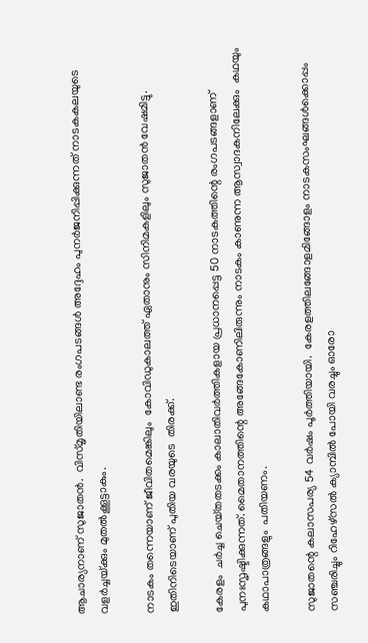ആചാര്യനാണ്‌ സുജാതൻ.  വിസ്‌മൃതിയിലാണ്ട രംഗപടങ്ങൾ അദ്ദേഹം പുനർജനിപ്പിക്കുന്നത്‌ നാടകകലയുടെ വളർച്ചയ്‌ക്കും മുതൽക്കൂട്ടാകും.

നാടകം തന്നെയാണ്‌ ജീവിതമെങ്കിലും  കോവിഡുകാലത്ത്‌ ഏതാനും സിനിമകളിലും സുജാതൻ വേഷമിട്ടു. ഇതിനിടെയാണ്‌ പുതിയ വരയുടെ  തിരക്ക്‌.

കേരളം  ചർച്ച ചെയ്‌തതടക്കം കാലാതിവർത്തികളായ പ്രധാനപ്പെട്ട 50 നാടകത്തിന്റെ രംഗപടങ്ങളാണ്‌ പുനഃസൃഷ്ടിക്കുന്നത്‌. മൈതാനത്തിന്റെ അങ്ങേകോണിലിരുന്നും നാടകം കാണുന്ന ആസ്വാദകനിലേക്കും  കഥയും കഥാപാത്രങ്ങളും  പതിയണം.

സുജാതന്റെ കലാസപര്യ 54 വർഷം പൂർത്തിയായി.  കേരളത്തിലങ്ങോളമിങ്ങോളം നാടകസംഘങ്ങൾക്കൊപ്പം സഞ്ചരിച്ചും റിഹേഴ്സൽ ക്യാമ്പിൽ പോയി വരച്ചും ഓരോ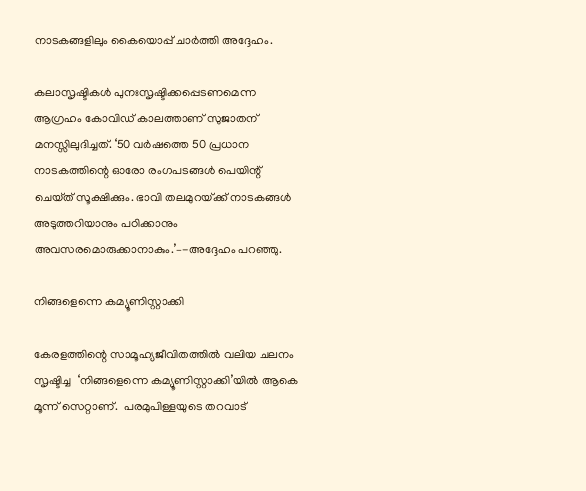നാടകങ്ങളിലും കൈയൊപ്പ്‌ ചാർത്തി അദ്ദേഹം.

കലാസൃഷ്ടികൾ പുനഃസൃഷ്ടിക്കപ്പെടണമെന്ന ആഗ്രഹം കോവിഡ്‌ കാലത്താണ്‌ സുജാതന്‌ മനസ്സിലുദിച്ചത്‌. ‘50 വർഷത്തെ 50 പ്രധാന നാടകത്തിന്റെ ഓരോ രംഗപടങ്ങൾ പെയിന്റ്‌ ചെയ്‌ത്‌ സൂക്ഷിക്കും. ഭാവി തലമുറയ്‌ക്ക്‌ നാടകങ്ങൾ അടുത്തറിയാനും പഠിക്കാനും  അവസരമൊരുക്കാനാകും.’–-അദ്ദേഹം പറഞ്ഞു.

നിങ്ങളെന്നെ കമ്യൂണിസ്റ്റാക്കി

കേരളത്തിന്റെ സാമൂഹ്യജീവിതത്തിൽ വലിയ ചലനം സൃഷ്ടിച്ച  ‘നിങ്ങളെന്നെ കമ്യൂണിസ്റ്റാക്കി’യിൽ ആകെ മൂന്ന്‌ സെറ്റാണ്‌.  പരമുപിള്ളയുടെ തറവാട്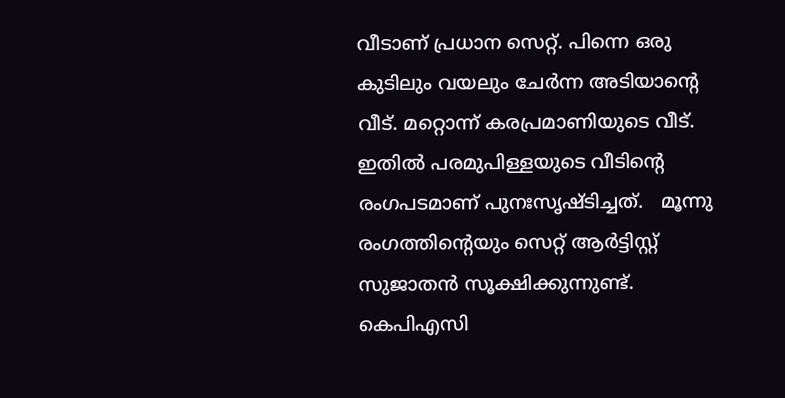വീടാണ്‌ പ്രധാന സെറ്റ്. പിന്നെ ഒരു കുടിലും വയലും ചേർന്ന അടിയാന്റെ വീട്. മറ്റൊന്ന്‌ കരപ്രമാണിയുടെ വീട്‌. ഇതിൽ പരമുപിള്ളയുടെ വീടിന്റെ രംഗപടമാണ്‌ പുനഃസൃഷ്‌ടിച്ചത്‌.   മൂന്നു രംഗത്തിന്റെയും സെറ്റ്‌ ആർട്ടിസ്റ്റ് സുജാതൻ സൂക്ഷിക്കുന്നുണ്ട്.  കെപിഎസി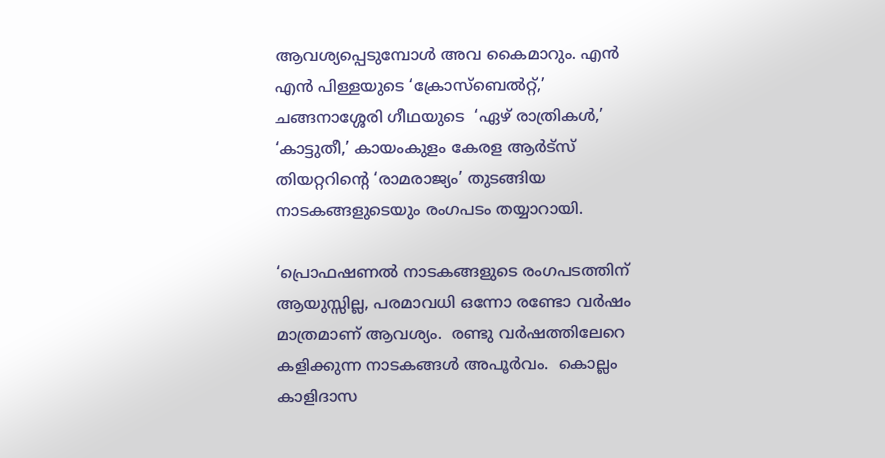ആവശ്യപ്പെടുമ്പോൾ അവ കൈമാറും. എൻ എൻ പിള്ളയുടെ ‘ക്രോസ്‌ബെൽറ്റ്‌,’  ചങ്ങനാശ്ശേരി ഗീഥയുടെ  ‘ഏഴ് രാത്രികൾ,’ ‘കാട്ടുതീ,’ കായംകുളം കേരള ആർട്‌സ്‌ തിയറ്ററിന്റെ ‘രാമരാജ്യം’ തുടങ്ങിയ നാടകങ്ങളുടെയും രംഗപടം തയ്യാറായി.

‘പ്രൊഫഷണൽ നാടകങ്ങളുടെ രംഗപടത്തിന് ആയുസ്സില്ല, പരമാവധി ഒന്നോ രണ്ടോ വർഷം മാത്രമാണ് ആവശ്യം.  രണ്ടു വർഷത്തിലേറെ കളിക്കുന്ന നാടകങ്ങൾ അപൂർവം.  കൊല്ലം കാളിദാസ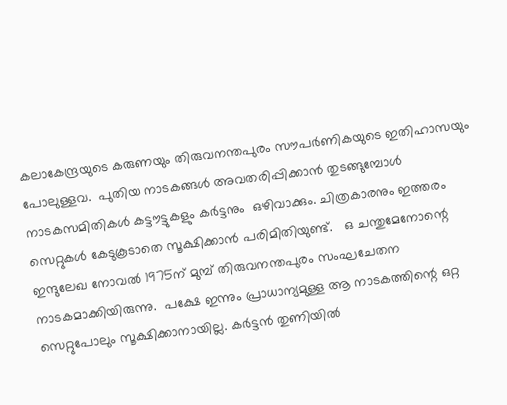കലാകേന്ദ്രയുടെ കരുണയും തിരുവനന്തപുരം സൗപർണികയുടെ ഇതിഹാസയും പോലുള്ളവ.  പുതിയ നാടകങ്ങൾ അവതരിപ്പിക്കാൻ തുടങ്ങുമ്പോൾ നാടകസമിതികൾ കട്ടൗട്ടുകളും കർട്ടനും  ഒഴിവാക്കും. ചിത്രകാരനും ഇത്തരം  സെറ്റുകൾ കേടുകൂടാതെ സൂക്ഷിക്കാൻ പരിമിതിയുണ്ട്‌.   ഒ ചന്തുമേനോന്റെ  ഇന്ദുലേഖ നോവൽ 1975ന്‌ മുമ്പ് തിരുവനന്തപുരം സംഘചേതന   നാടകമാക്കിയിരുന്നു.  പക്ഷേ ഇന്നും പ്രാധാന്യമുള്ള ആ നാടകത്തിന്റെ ഒറ്റ സെറ്റുപോലും സൂക്ഷിക്കാനായില്ല. കർട്ടൻ തുണിയിൽ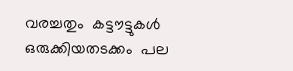വരച്ചതും  കട്ടൗട്ടുകൾ ഒരുക്കിയതടക്കം  പല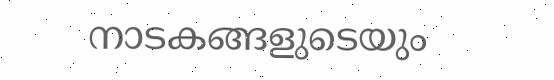നാടകങ്ങളുടെയും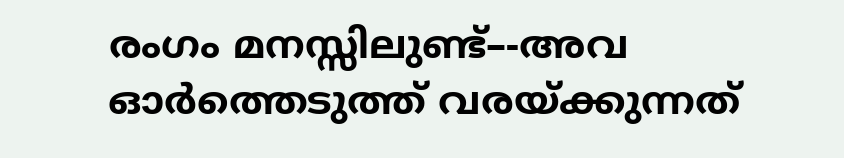രംഗം മനസ്സിലുണ്ട്‌–-അവ ഓർത്തെടുത്ത്‌ വരയ്‌ക്കുന്നത്‌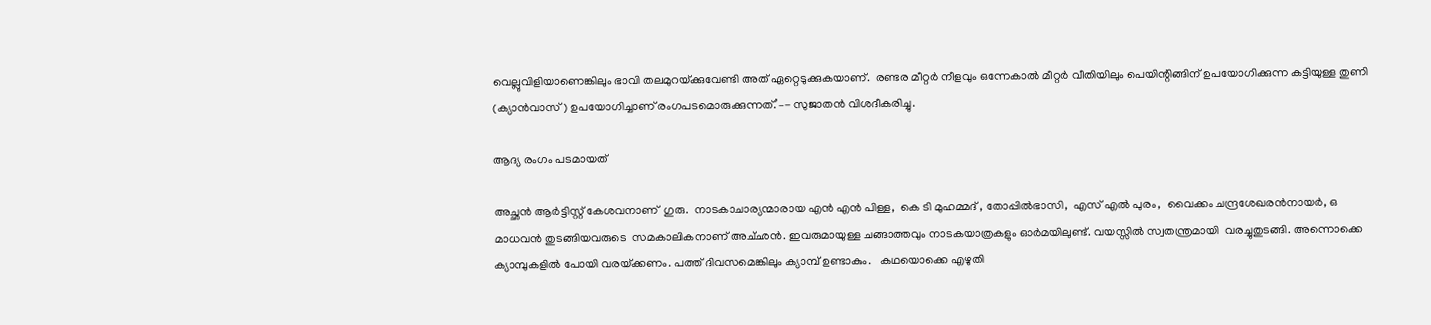വെല്ലുവിളിയാണെങ്കിലും ഭാവി തലമുറയ്‌ക്കുവേണ്ടി അത്‌ ഏറ്റെടുക്കുകയാണ്‌.  രണ്ടര മീറ്റർ നീളവും ഒന്നേകാൽ മീറ്റർ വീതിയിലും പെയിന്റിങ്ങിന്‌ ഉപയോഗിക്കുന്ന കട്ടിയുള്ള തുണി (ക്യാൻവാസ്‌) ഉപയോഗിച്ചാണ്‌ രംഗപടമൊരുക്കുന്നത്‌.’–- സുജാതൻ വിശദീകരിച്ചു.

ആദ്യ രംഗം പടമായത്‌

അച്ഛൻ ആർട്ടിസ്റ്റ്‌ കേശവനാണ്  ഗുരു.  നാടകാചാര്യന്മാരായ എൻ എൻ പിള്ള,  കെ ടി മുഹമ്മദ് , തോപ്പിൽഭാസി,  എസ് എൽ പുരം,  വൈക്കം ചന്ദ്രശേഖരൻനായർ, ഒ മാധവൻ തുടങ്ങിയവരുടെ  സമകാലികനാണ്‌ അച്‌ഛൻ. ഇവരുമായുള്ള ചങ്ങാത്തവും നാടകയാത്രകളും ഓർമയിലുണ്ട്‌. വയസ്സിൽ സ്വതന്ത്രമായി  വരച്ചുതുടങ്ങി. അന്നൊക്കെ ക്യാമ്പുകളിൽ പോയി വരയ്‌ക്കണം. പത്ത്‌ ദിവസമെങ്കിലും ക്യാമ്പ്‌ ഉണ്ടാകും.   കഥയൊക്കെ എഴുതി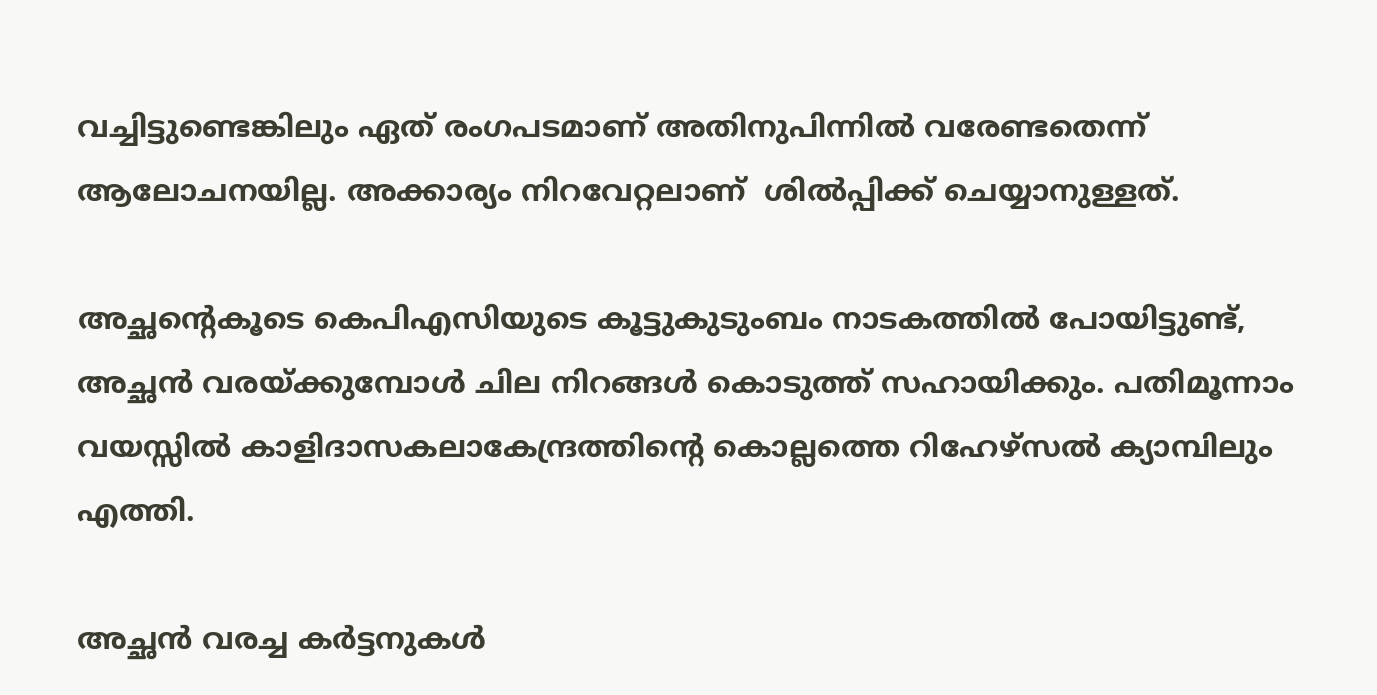വച്ചിട്ടുണ്ടെങ്കിലും ഏത്‌ രംഗപടമാണ്‌ അതിനുപിന്നിൽ വരേണ്ടതെന്ന്‌ ആലോചനയില്ല. അക്കാര്യം നിറവേറ്റലാണ്‌  ശിൽപ്പിക്ക്‌ ചെയ്യാനുള്ളത്‌.

അച്ഛന്റെകൂടെ കെപിഎസിയുടെ കൂട്ടുകുടുംബം നാടകത്തിൽ പോയിട്ടുണ്ട്, അച്ഛൻ വരയ്‌ക്കുമ്പോൾ ചില നിറങ്ങൾ കൊടുത്ത് സഹായിക്കും. പതിമൂന്നാം വയസ്സിൽ കാളിദാസകലാകേന്ദ്രത്തിന്റെ കൊല്ലത്തെ റിഹേഴ്സൽ ക്യാമ്പിലും എത്തി.

അച്ഛൻ വരച്ച കർട്ടനുകൾ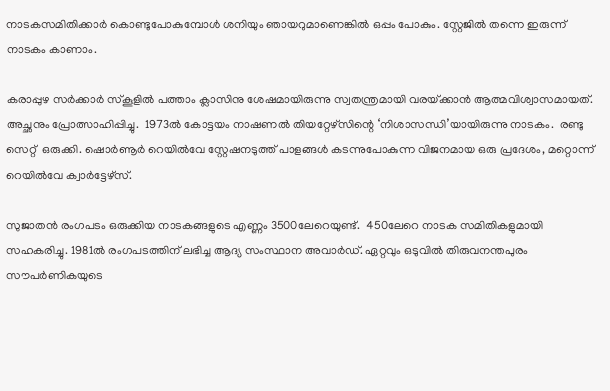നാടകസമിതിക്കാർ കൊണ്ടുപോകുമ്പോൾ ശനിയും ഞായറുമാണെങ്കിൽ ഒപ്പം പോകും. സ്റ്റേജിൽ തന്നെ ഇരുന്ന് നാടകം കാണാം.

കരാപ്പുഴ സർക്കാർ സ്‌കൂളിൽ പത്താം ക്ലാസിനു ശേഷമായിരുന്നു സ്വതന്ത്രമായി വരയ്‌ക്കാൻ ആത്മവിശ്വാസമായത്‌. അച്ഛനും പ്രോത്സാഹിപ്പിച്ചു.  1973ൽ കോട്ടയം നാഷണൽ തിയറ്റേഴ്‌സിന്റെ ‘നിശാസന്ധി’യായിരുന്നു നാടകം.  രണ്ടു സെറ്റ്  ഒരുക്കി. ഷൊർണൂർ റെയിൽവേ സ്റ്റേഷനടുത്ത് പാളങ്ങൾ കടന്നുപോകുന്ന വിജനമായ ഒരു പ്രദേശം, മറ്റൊന്ന് റെയിൽവേ ക്വാർട്ടേഴ്സ്.

സുജാതൻ രംഗപടം ഒരുക്കിയ നാടകങ്ങളുടെ എണ്ണം 3500ലേറെയുണ്ട്‌.  450ലേറെ നാടക സമിതികളുമായി സഹകരിച്ചു. 1981ൽ രംഗപടത്തിന്‌ ലഭിച്ച ആദ്യ സംസ്ഥാന അവാർഡ്‌. ഏറ്റവും ഒടുവിൽ തിരുവനന്തപുരം സൗപർണികയുടെ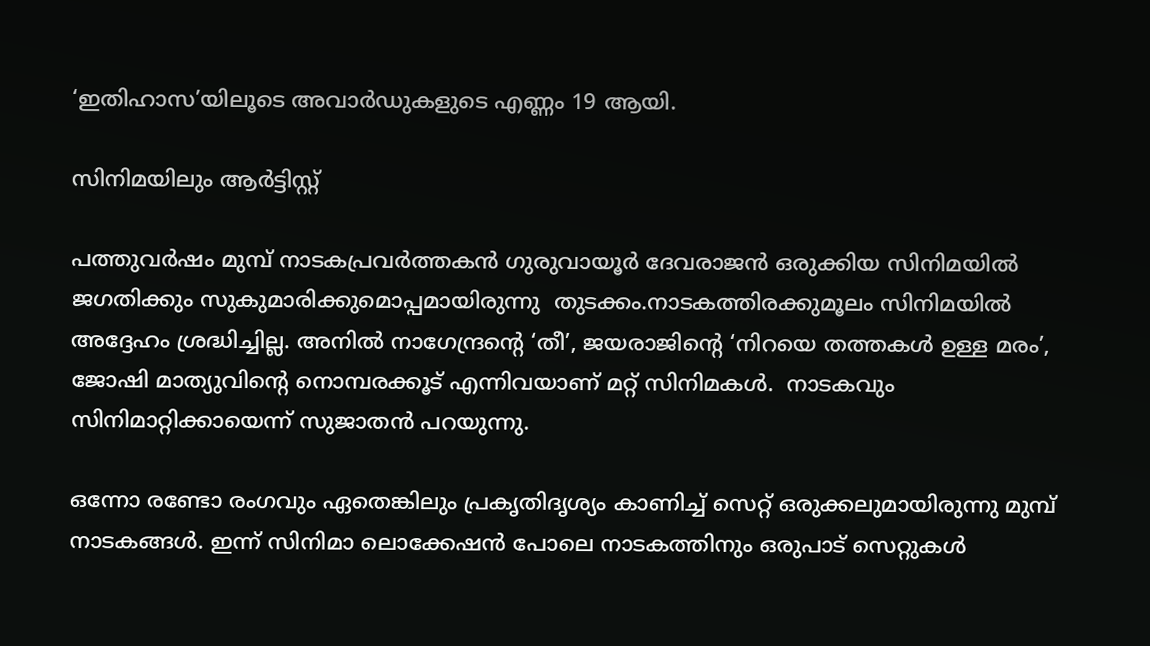‘ഇതിഹാസ’യിലൂടെ അവാർഡുകളുടെ എണ്ണം 19 ആയി.

സിനിമയിലും ആർട്ടിസ്റ്റ്‌

പത്തുവർഷം മുമ്പ്‌ നാടകപ്രവർത്തകൻ ഗുരുവായൂർ ദേവരാജൻ ഒരുക്കിയ സിനിമയിൽ ജഗതിക്കും സുകുമാരിക്കുമൊപ്പമായിരുന്നു  തുടക്കം.നാടകത്തിരക്കുമൂലം സിനിമയിൽ അദ്ദേഹം ശ്രദ്ധിച്ചില്ല. അനിൽ നാഗേന്ദ്രന്റെ ‘തീ’, ജയരാജിന്റെ ‘നിറയെ തത്തകൾ ഉള്ള മരം’, ജോഷി മാത്യുവിന്റെ നൊമ്പരക്കൂട്‌ എന്നിവയാണ്‌ മറ്റ്‌ സിനിമകൾ.  നാടകവും സിനിമാറ്റിക്കായെന്ന്‌ സുജാതൻ പറയുന്നു.

ഒന്നോ രണ്ടോ രംഗവും ഏതെങ്കിലും പ്രകൃതിദൃശ്യം കാണിച്ച്‌ സെറ്റ്‌ ഒരുക്കലുമായിരുന്നു മുമ്പ്‌  നാടകങ്ങൾ. ഇന്ന്‌ സിനിമാ ലൊക്കേഷൻ പോലെ നാടകത്തിനും ഒരുപാട്‌ സെറ്റുകൾ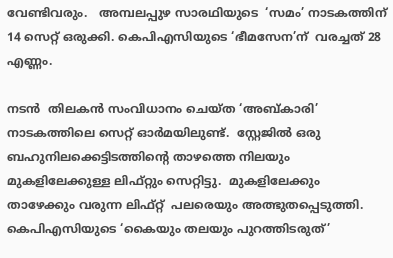വേണ്ടിവരും.   അമ്പലപ്പുഴ സാരഥിയുടെ  ‘സമം’ നാടകത്തിന്‌  14 സെറ്റ്‌ ഒരുക്കി. കെപിഎസിയുടെ ‘ഭീമസേന’ന്  വരച്ചത് 28 എണ്ണം.

നടൻ  തിലകൻ സംവിധാനം ചെയ്‌ത ‘അബ്കാരി’   നാടകത്തിലെ സെറ്റ്‌ ഓർമയിലുണ്ട്‌.  സ്റ്റേജിൽ ഒരു ബഹുനിലക്കെട്ടിടത്തിന്റെ താഴത്തെ നിലയും മുകളിലേക്കുള്ള ലിഫ്റ്റും സെറ്റിട്ടു.  മുകളിലേക്കും താഴേക്കും വരുന്ന ലിഫ്‌റ്റ്‌  പലരെയും അത്ഭുതപ്പെടുത്തി.  കെപിഎസിയുടെ ‘കൈയും തലയും പുറത്തിടരുത്’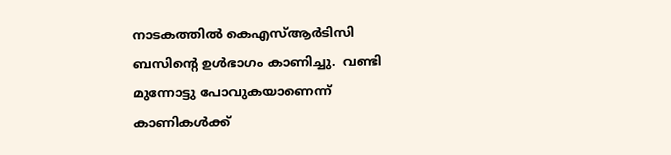നാടകത്തിൽ കെഎസ്ആർടിസി ബസിന്റെ ഉൾഭാഗം കാണിച്ചു.  വണ്ടി മുന്നോട്ടു പോവുകയാണെന്ന്‌ കാണികൾക്ക്‌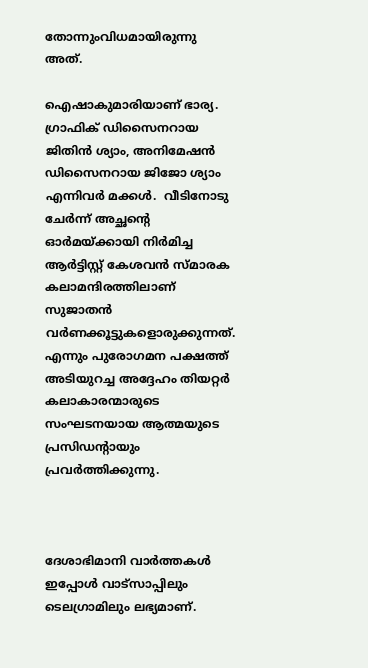തോന്നുംവിധമായിരുന്നു അത്‌.

ഐഷാകുമാരിയാണ്‌ ഭാര്യ.   ഗ്രാഫിക് ഡിസൈനറായ ജിതിൻ ശ്യാം, അനിമേഷൻ ഡിസൈനറായ ജിജോ ശ്യാം എന്നിവർ മക്കൾ.  വീടിനോടു ചേർന്ന്‌ അച്ഛന്റെ ഓർമയ്‌ക്കായി നിർമിച്ച ആർട്ടിസ്റ്റ് കേശവൻ സ്‌മാരക കലാമന്ദിരത്തിലാണ്‌ സുജാതൻ വർണക്കൂട്ടുകളൊരുക്കുന്നത്‌. എന്നും പുരോഗമന പക്ഷത്ത് അടിയുറച്ച അദ്ദേഹം തിയറ്റർ കലാകാരന്മാരുടെ സംഘടനയായ ആത്മയുടെ പ്രസിഡന്റായും പ്രവർത്തിക്കുന്നു.



ദേശാഭിമാനി വാർത്തകൾ ഇപ്പോള്‍ വാട്സാപ്പിലും ടെലഗ്രാമിലും ലഭ്യമാണ്‌.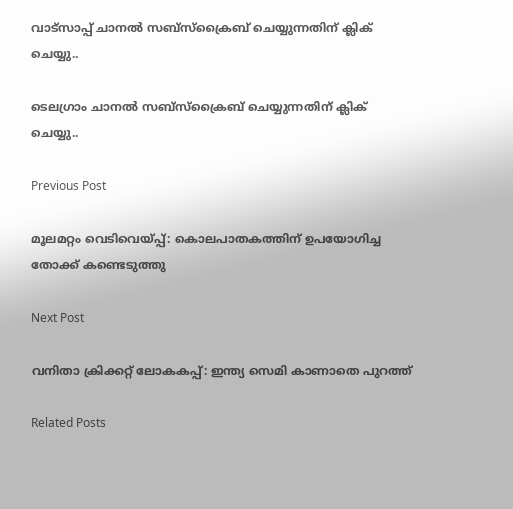വാട്സാപ്പ് ചാനൽ സബ്സ്ക്രൈബ് ചെയ്യുന്നതിന് ക്ലിക് ചെയ്യു..

ടെലഗ്രാം ചാനൽ സബ്സ്ക്രൈബ് ചെയ്യുന്നതിന് ക്ലിക് ചെയ്യു..

Previous Post

മൂലമറ്റം വെടിവെയ്‌പ്പ്: കൊലപാതകത്തിന് ഉപയോഗിച്ച തോക്ക് കണ്ടെടുത്തു ‌‌

Next Post

വനിതാ ക്രിക്കറ്റ്‌ ലോകകപ്പ്‌: ഇന്ത്യ സെമി കാണാതെ പുറത്ത്

Related Posts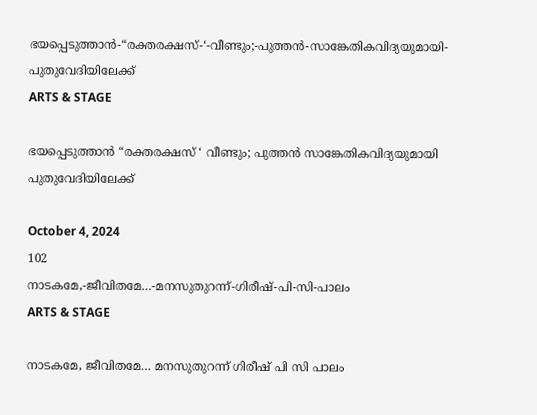ഭയപ്പെടുത്താൻ-“രക്തരക്ഷസ്-‘-വീണ്ടും;-പുത്തൻ-സാങ്കേതികവിദ്യയുമായി-പുതുവേദിയിലേക്ക്
ARTS & STAGE

ഭയപ്പെടുത്താൻ “രക്തരക്ഷസ് ‘ വീണ്ടും; പുത്തൻ സാങ്കേതികവിദ്യയുമായി പുതുവേദിയിലേക്ക്

October 4, 2024
102
നാടകമേ,-ജീവിതമേ…-മനസുതുറന്ന്-ഗിരീഷ്‌-പി-സി-പാലം
ARTS & STAGE

നാടകമേ, ജീവിതമേ… മനസുതുറന്ന് ഗിരീഷ്‌ പി സി പാലം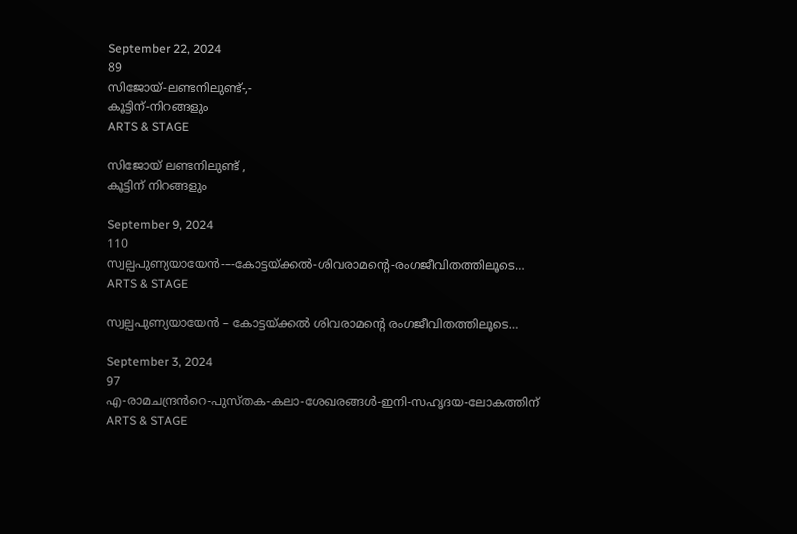September 22, 2024
89
സിജോയ്‌-ലണ്ടനിലുണ്ട്‌-,-
കൂട്ടിന്‌-നിറങ്ങളും
ARTS & STAGE

സിജോയ്‌ ലണ്ടനിലുണ്ട്‌ ,
കൂട്ടിന്‌ നിറങ്ങളും

September 9, 2024
110
സ്വല്പപുണ്യയായേൻ-–-കോട്ടയ്‌ക്കൽ-ശിവരാമന്റെ-രംഗജീവിതത്തിലൂടെ…
ARTS & STAGE

സ്വല്പപുണ്യയായേൻ – കോട്ടയ്‌ക്കൽ ശിവരാമന്റെ രംഗജീവിതത്തിലൂടെ…

September 3, 2024
97
എ-രാമചന്ദ്രൻറെ-പുസ്തക-കലാ-ശേഖരങ്ങൾ-ഇനി-സഹൃദയ-ലോകത്തിന്
ARTS & STAGE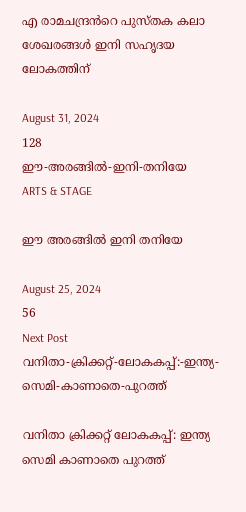എ രാമചന്ദ്രൻറെ പുസ്തക കലാ ശേഖരങ്ങൾ ഇനി സഹൃദയ ലോകത്തിന്

August 31, 2024
128
ഈ-അരങ്ങിൽ-ഇനി-തനിയേ
ARTS & STAGE

ഈ അരങ്ങിൽ ഇനി തനിയേ

August 25, 2024
56
Next Post
വനിതാ-ക്രിക്കറ്റ്‌-ലോകകപ്പ്‌:-ഇന്ത്യ-സെമി-കാണാതെ-പുറത്ത്

വനിതാ ക്രിക്കറ്റ്‌ ലോകകപ്പ്‌: ഇന്ത്യ സെമി കാണാതെ പുറത്ത്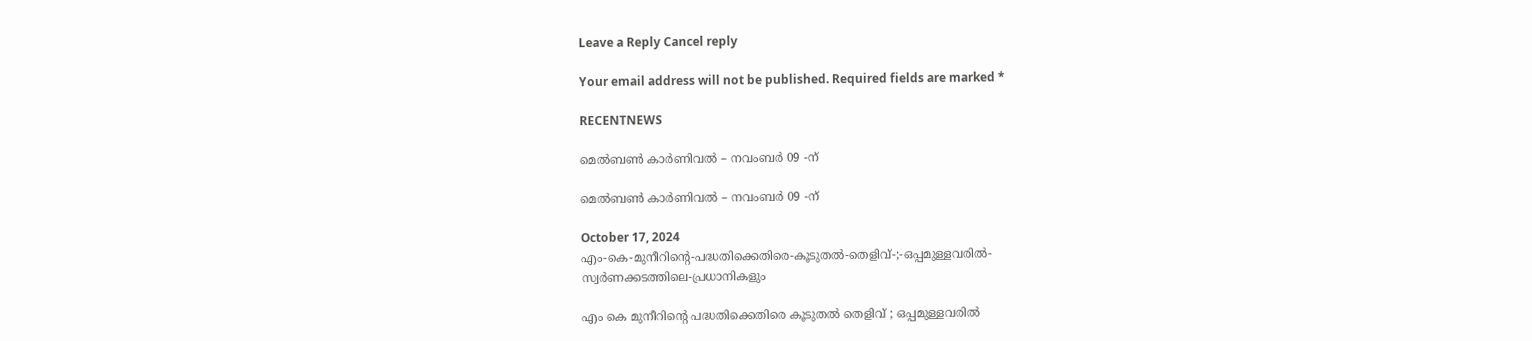Leave a Reply Cancel reply

Your email address will not be published. Required fields are marked *

RECENTNEWS

മെൽബൺ കാർണിവൽ – നവംബർ 09 -ന്

മെൽബൺ കാർണിവൽ – നവംബർ 09 -ന്

October 17, 2024
എം-കെ-മുനീറിന്റെ-പദ്ധതിക്കെതിരെ-കൂടുതൽ-തെളിവ്‌-;-ഒപ്പമുള്ളവരിൽ-
സ്വർണക്കടത്തിലെ-പ്രധാനികളും

എം കെ മുനീറിന്റെ പദ്ധതിക്കെതിരെ കൂടുതൽ തെളിവ്‌ ; ഒപ്പമുള്ളവരിൽ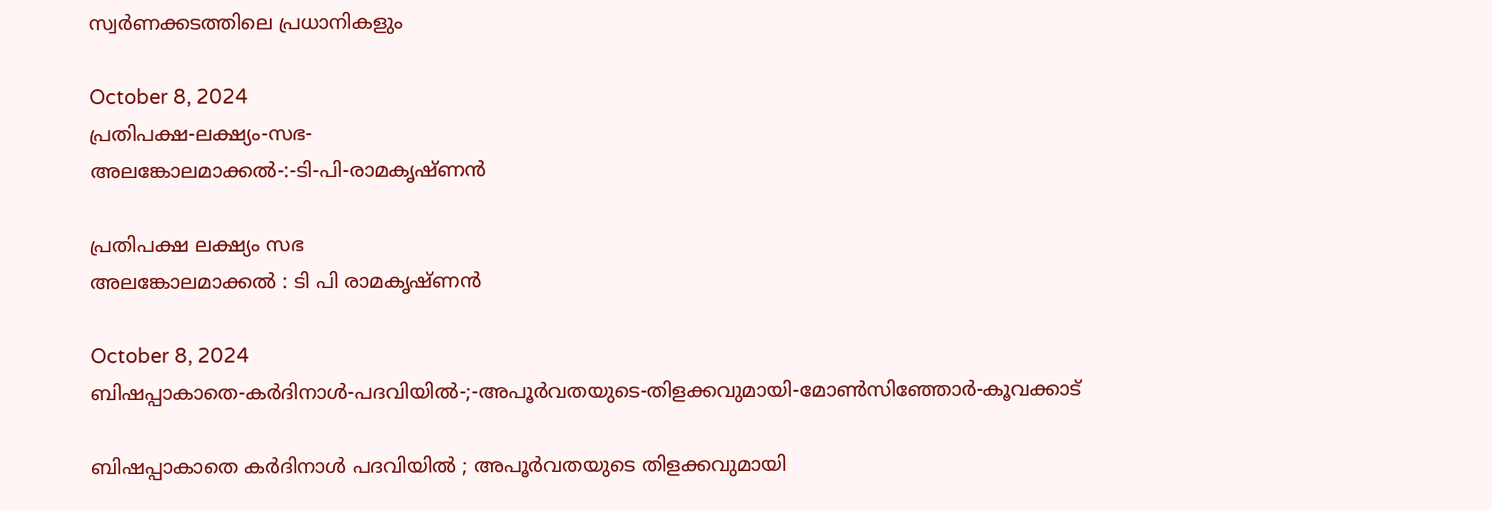സ്വർണക്കടത്തിലെ പ്രധാനികളും

October 8, 2024
പ്രതിപക്ഷ-ലക്ഷ്യം-സഭ-
അലങ്കോലമാക്കൽ-:-ടി-പി-രാമകൃഷ്‌ണൻ

പ്രതിപക്ഷ ലക്ഷ്യം സഭ
അലങ്കോലമാക്കൽ : ടി പി രാമകൃഷ്‌ണൻ

October 8, 2024
ബിഷപ്പാകാതെ-കർദിനാൾ-പദവിയിൽ-;-അപൂർവതയുടെ-തിളക്കവുമായി-മോൺസിഞ്ഞോർ-കൂവക്കാട്‌

ബിഷപ്പാകാതെ കർദിനാൾ പദവിയിൽ ; അപൂർവതയുടെ തിളക്കവുമായി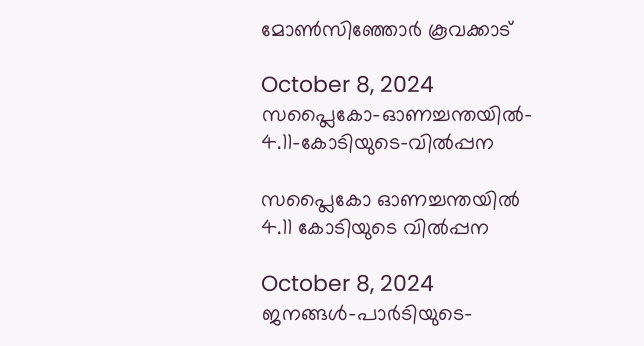മോൺസിഞ്ഞോർ കൂവക്കാട്‌

October 8, 2024
സപ്ലൈകോ-ഓണച്ചന്തയിൽ-
4.11-കോടിയുടെ-വിൽപ്പന

സപ്ലൈകോ ഓണച്ചന്തയിൽ
4.11 കോടിയുടെ വിൽപ്പന

October 8, 2024
ജനങ്ങൾ-പാർടിയുടെ-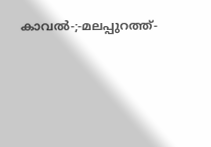കാവൽ-;-മലപ്പുറത്ത്-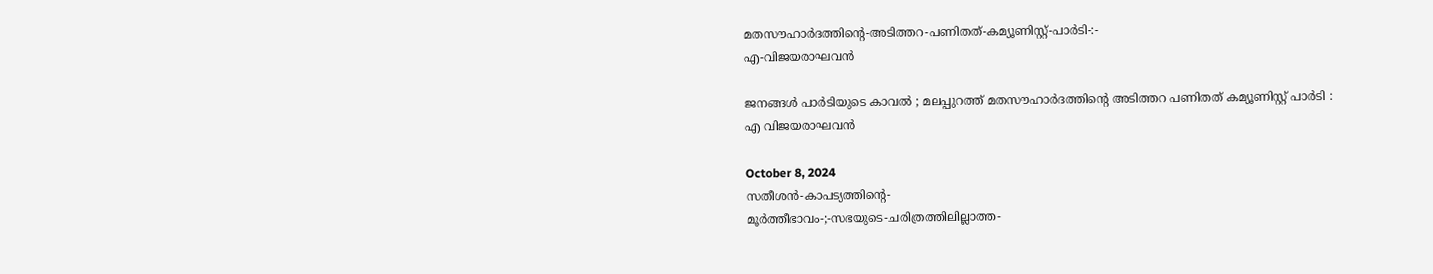മതസൗഹാർദത്തിന്റെ-അടിത്തറ-പണിതത്-കമ്യൂണിസ്റ്റ്-പാർടി-:-
എ-വിജയരാഘവൻ

ജനങ്ങൾ പാർടിയുടെ കാവൽ ; മലപ്പുറത്ത് മതസൗഹാർദത്തിന്റെ അടിത്തറ പണിതത് കമ്യൂണിസ്റ്റ് പാർടി :
എ വിജയരാഘവൻ

October 8, 2024
സതീശൻ-കാപട്യത്തിന്റെ-
മൂർത്തീഭാവം-;-സഭയുടെ-ചരിത്രത്തിലില്ലാത്ത-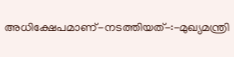അധിക്ഷേപമാണ്‌-നടത്തിയത്‌-:-മുഖ്യമന്ത്രി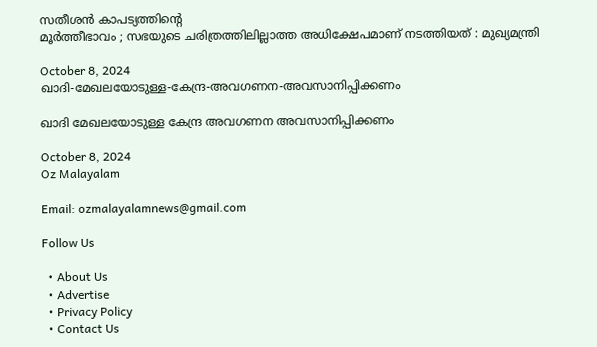സതീശൻ കാപട്യത്തിന്റെ
മൂർത്തീഭാവം ; സഭയുടെ ചരിത്രത്തിലില്ലാത്ത അധിക്ഷേപമാണ്‌ നടത്തിയത്‌ : മുഖ്യമന്ത്രി

October 8, 2024
ഖാദി-മേഖലയോടുള്ള-കേന്ദ്ര-അവഗണന-അവസാനിപ്പിക്കണം

ഖാദി മേഖലയോടുള്ള കേന്ദ്ര അവഗണന അവസാനിപ്പിക്കണം

October 8, 2024
Oz Malayalam

Email: ozmalayalamnews@gmail.com

Follow Us

  • About Us
  • Advertise
  • Privacy Policy
  • Contact Us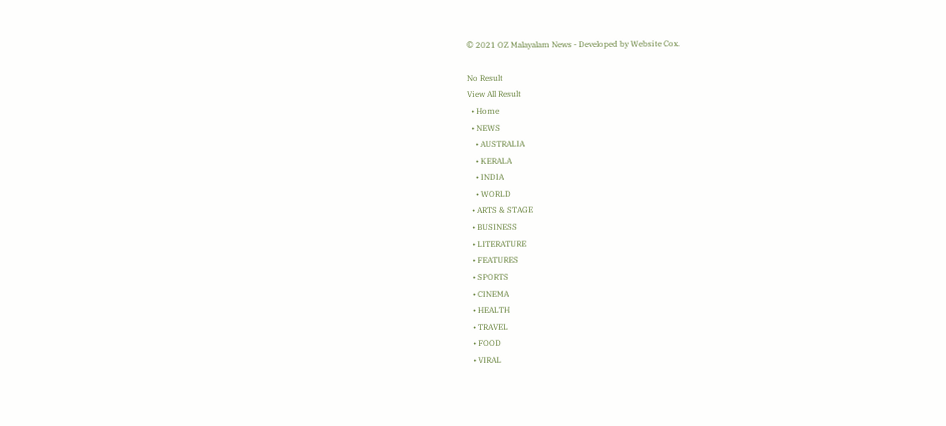© 2021 OZ Malayalam News - Developed by Website Cox.

No Result
View All Result
  • Home
  • NEWS
    • AUSTRALIA
    • KERALA
    • INDIA
    • WORLD
  • ARTS & STAGE
  • BUSINESS
  • LITERATURE
  • FEATURES
  • SPORTS
  • CINEMA
  • HEALTH
  • TRAVEL
  • FOOD
  • VIRAL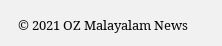© 2021 OZ Malayalam News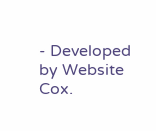- Developed by Website Cox.